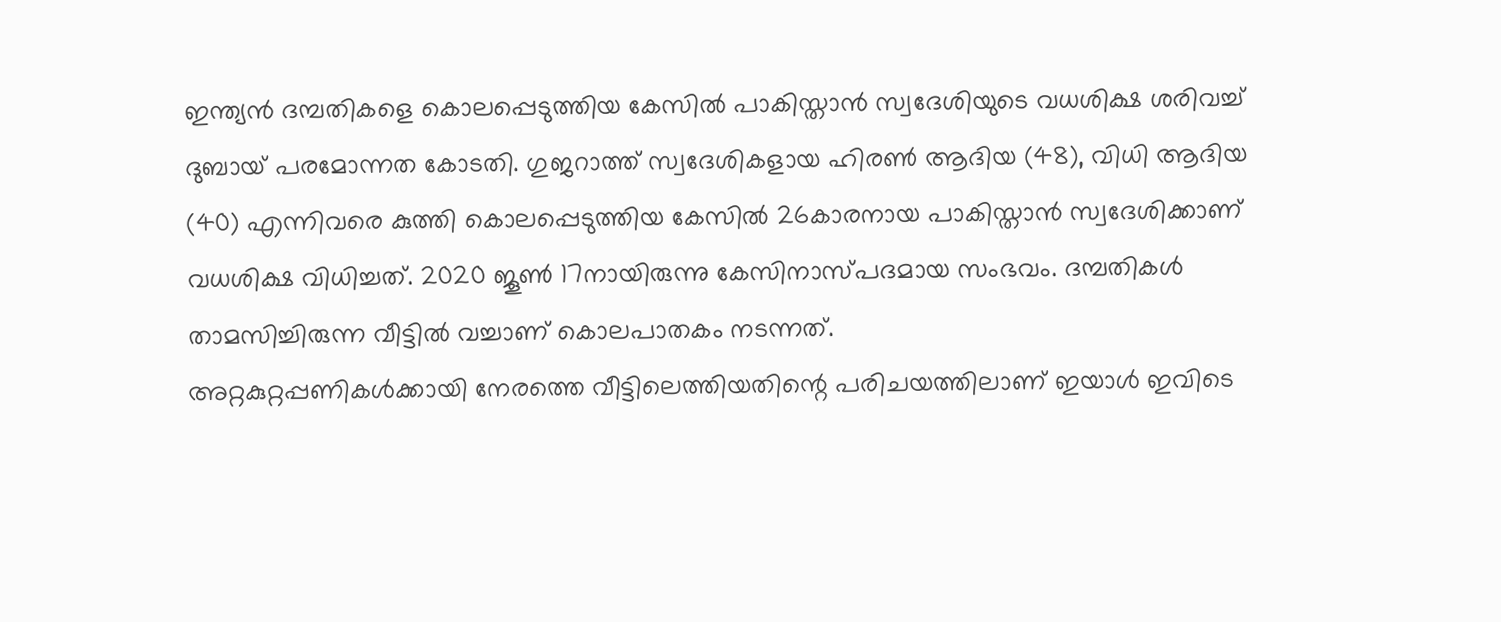ഇന്ത്യൻ ദമ്പതികളെ കൊലപ്പെടുത്തിയ കേസിൽ പാകിസ്താൻ സ്വദേശിയുടെ വധശിക്ഷ ശരിവച്ച് ദുബായ് പരമോന്നത കോടതി. ഗുജറാത്ത് സ്വദേശികളായ ഹിരൺ ആദിയ (48), വിധി ആദിയ (40) എന്നിവരെ കുത്തി കൊലപ്പെടുത്തിയ കേസിൽ 26കാരനായ പാകിസ്താൻ സ്വദേശിക്കാണ് വധശിക്ഷ വിധിച്ചത്. 2020 ജൂൺ 17നായിരുന്നു കേസിനാസ്പദമായ സംഭവം. ദമ്പതികൾ താമസിച്ചിരുന്ന വീട്ടിൽ വച്ചാണ് കൊലപാതകം നടന്നത്.
അറ്റകുറ്റപ്പണികൾക്കായി നേരത്തെ വീട്ടിലെത്തിയതിന്റെ പരിചയത്തിലാണ് ഇയാൾ ഇവിടെ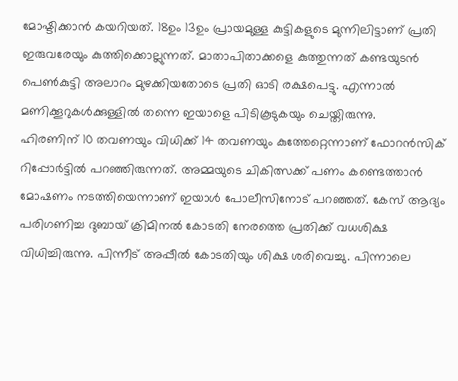മോഷ്ടിക്കാൻ കയറിയത്. 18ഉം 13ഉം പ്രായമുള്ള കുട്ടികളുടെ മുന്നിലിട്ടാണ് പ്രതി ഇരുവരേയും കുത്തിക്കൊല്ലുന്നത്. മാതാപിതാക്കളെ കുത്തുന്നത് കണ്ടയുടൻ പെൺകുട്ടി അലാറം മുഴക്കിയതോടെ പ്രതി ഓടി രക്ഷപെട്ടു. എന്നാൽ മണിക്കൂറുകൾക്കുള്ളിൽ തന്നെ ഇയാളെ പിടികൂടുകയും ചെയ്തിരുന്നു.
ഹിരണിന് 10 തവണയും വിധിക്ക് 14 തവണയും കുത്തേറ്റെന്നാണ് ഫോറൻസിക് റിപ്പോർട്ടിൽ പറഞ്ഞിരുന്നത്. അമ്മയുടെ ചികിത്സക്ക് പണം കണ്ടെത്താൻ മോഷണം നടത്തിയെന്നാണ് ഇയാൾ പോലീസിനോട് പറഞ്ഞത്. കേസ് ആദ്യം പരിഗണിച്ച ദുബായ് ക്രിമിനൽ കോടതി നേരത്തെ പ്രതിക്ക് വധശിക്ഷ വിധിച്ചിരുന്നു. പിന്നീട് അപ്പീൽ കോടതിയും ശിക്ഷ ശരിവെച്ചു. പിന്നാലെ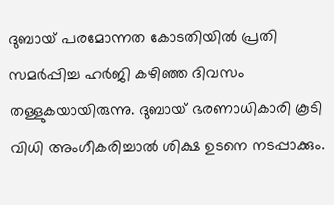ദുബായ് പരമോന്നത കോടതിയിൽ പ്രതി സമർപ്പിച്ച ഹർജി കഴിഞ്ഞ ദിവസം തള്ളുകയായിരുന്നു. ദുബായ് ഭരണാധികാരി കൂടി വിധി അംഗീകരിച്ചാൽ ശിക്ഷ ഉടനെ നടപ്പാക്കും.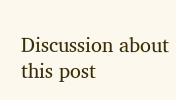Discussion about this post